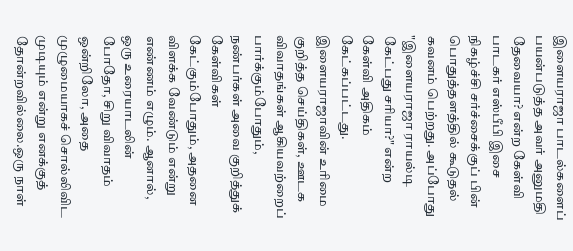இளையராஜா பாடல்களைப் பயன்படுத்த அவர் அனுமதி தேவையா? என்ற கேள்வி பாடகர் எஸ்பீபி இசை நிகழ்ச்சி சர்ச்சைக்குப் பின் பொதுத்தளத்தில் கூடுதல் கவனம் பெற்றது. அப்போது "இளையராஜா ராயல்டி கேட்பது சரியா?" என்ற கேள்வி அதிகம் கேட்கப்பட்டது.
இளையராஜாவின் உரிமை குறித்த செய்திகள், ஊடக விவாதங்கள் ஆகியவற்றைப் பார்க்கும்போதும், நண்பர்கள் அவை குறித்துக் கேள்விகள் கேட்கும்போதும், அதனை விளக்க வேண்டும் என்று எண்ணம் எழும். ஆனால், ஒரு உரையாடலின் போதோ, சிறு விவாதம் ஒன்றிலோ, அதை முழுமையாகச் சொல்லிவிட முடியும் என்று எனக்குத் தோன்றவில்லை.ஒரு நாள்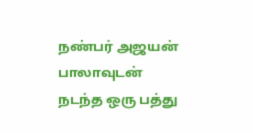நண்பர் அஜயன் பாலாவுடன் நடந்த ஒரு பத்து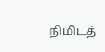நிமிடத்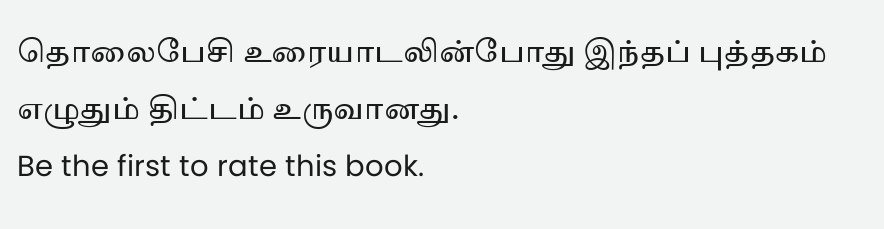தொலைபேசி உரையாடலின்போது இந்தப் புத்தகம் எழுதும் திட்டம் உருவானது.
Be the first to rate this book.